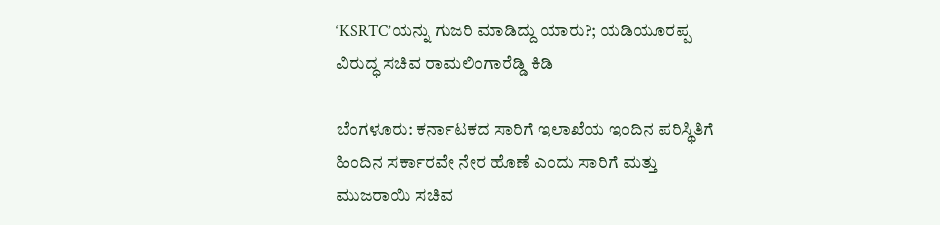‘KSRTC’ಯನ್ನು ಗುಜರಿ ಮಾಡಿದ್ದು ಯಾರು?; ಯಡಿಯೂರಪ್ಪ ವಿರುದ್ಧ ಸಚಿವ ರಾಮಲಿಂಗಾರೆಡ್ಡಿ ಕಿಡಿ

ಬೆಂಗಳೂರು: ಕರ್ನಾಟಕದ ಸಾರಿಗೆ ಇಲಾಖೆಯ ಇಂದಿನ ಪರಿಸ್ಥಿತಿಗೆ ಹಿಂದಿನ ಸರ್ಕಾರವೇ ನೇರ ಹೊಣೆ ಎಂದು ಸಾರಿಗೆ ಮತ್ತು ಮುಜರಾಯಿ ಸಚಿವ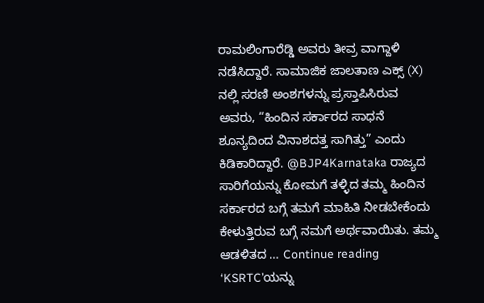ರಾಮಲಿಂಗಾರೆಡ್ಡಿ ಅವರು ತೀವ್ರ ವಾಗ್ದಾಳಿ ನಡೆಸಿದ್ದಾರೆ. ಸಾಮಾಜಿಕ ಜಾಲತಾಣ ಎಕ್ಸ್ (X) ನಲ್ಲಿ ಸರಣಿ ಅಂಶಗಳನ್ನು ಪ್ರಸ್ತಾಪಿಸಿರುವ ಅವರು, “ಹಿಂದಿನ ಸರ್ಕಾರದ ಸಾಧನೆ ಶೂನ್ಯದಿಂದ ವಿನಾಶದತ್ತ ಸಾಗಿತ್ತು” ಎಂದು ಕಿಡಿಕಾರಿದ್ದಾರೆ. @BJP4Karnataka ರಾಜ್ಯದ ಸಾರಿಗೆಯನ್ನು ಕೋಮಗೆ ತಳ್ಳಿದ ತಮ್ಮ ಹಿಂದಿನ ಸರ್ಕಾರದ ಬಗ್ಗೆ ತಮಗೆ ಮಾಹಿತಿ ನೀಡಬೇಕೆಂದು ಕೇಳುತ್ತಿರುವ ಬಗ್ಗೆ ನಮಗೆ ಅರ್ಥವಾಯಿತು. ತಮ್ಮ ಆಡಳಿತದ … Continue reading ‘KSRTC’ಯನ್ನು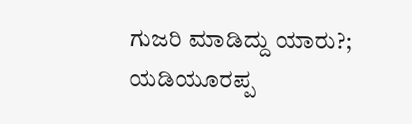ಗುಜರಿ ಮಾಡಿದ್ದು ಯಾರು?; ಯಡಿಯೂರಪ್ಪ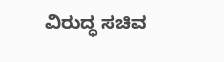ವಿರುದ್ಧ ಸಚಿವ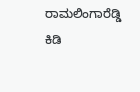ರಾಮಲಿಂಗಾರೆಡ್ಡಿ ಕಿಡಿ